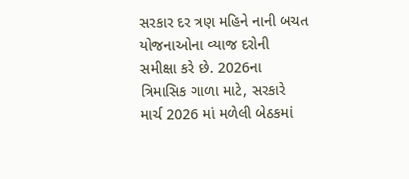સરકાર દર ત્રણ મહિને નાની બચત યોજનાઓના વ્યાજ દરોની સમીક્ષા કરે છે. 2026ના ત્રિમાસિક ગાળા માટે, સરકારે માર્ચ 2026 માં મળેલી બેઠકમાં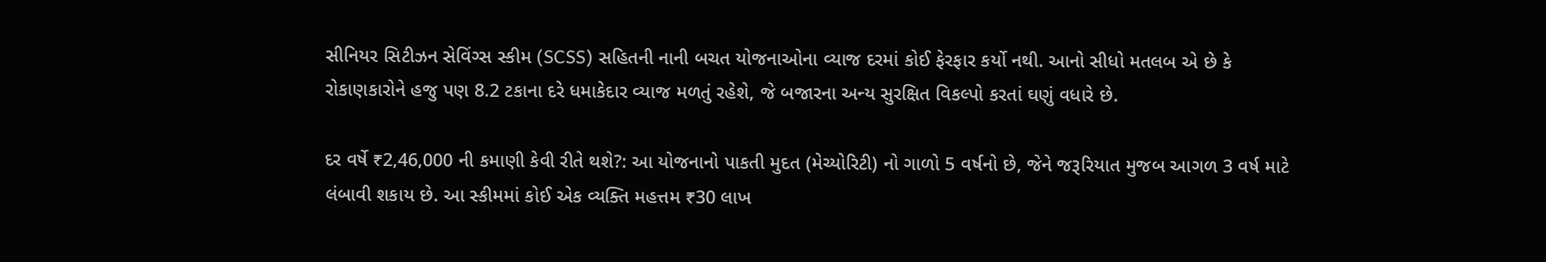સીનિયર સિટીઝન સેવિંગ્સ સ્કીમ (SCSS) સહિતની નાની બચત યોજનાઓના વ્યાજ દરમાં કોઈ ફેરફાર કર્યો નથી. આનો સીધો મતલબ એ છે કે રોકાણકારોને હજુ પણ 8.2 ટકાના દરે ધમાકેદાર વ્યાજ મળતું રહેશે, જે બજારના અન્ય સુરક્ષિત વિકલ્પો કરતાં ઘણું વધારે છે.

દર વર્ષે ₹2,46,000 ની કમાણી કેવી રીતે થશે?: આ યોજનાનો પાકતી મુદત (મેચ્યોરિટી) નો ગાળો 5 વર્ષનો છે, જેને જરૂરિયાત મુજબ આગળ 3 વર્ષ માટે લંબાવી શકાય છે. આ સ્કીમમાં કોઈ એક વ્યક્તિ મહત્તમ ₹30 લાખ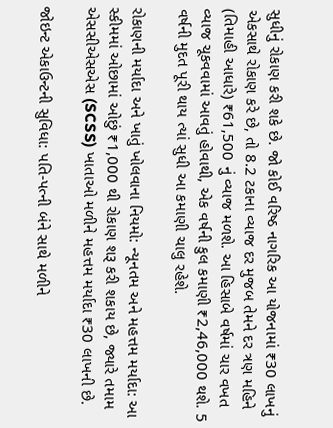સુધીનું રોકાણ કરી શકે છે. જો કોઈ વરિષ્ઠ નાગરિક આ યોજનામાં ₹30 લાખનું એકસાથે રોકાણ કરે છે, તો 8.2 ટકાના વ્યાજ દર મુજબ તેમને દર ત્રણ મહિને (તિમાહી આધારે) ₹61,500 નું વ્યાજ મળશે. આ હિસાબે વર્ષમાં ચાર વખત વ્યાજ ચૂકવવામાં આવતું હોવાથી, એક વર્ષની કુલ કમાણી ₹2,46,000 થશે. 5 વર્ષની મુદત પૂરી થાય ત્યાં સુધી આ કમાણી ચાલુ રહેશે.

રોકાણની મર્યાદા અને ખાતું ખોલવાના નિયમો: ન્યૂનતમ અને મહત્તમ મર્યાદા: આ સ્કીમમાં ઓછામાં ઓછું ₹1,000 થી રોકાણ શરૂ કરી શકાય છે, જ્યારે તમામ એસસીએસએસ (SCSS) ખાતાઓ મળીને મહત્તમ મર્યાદા ₹30 લાખની છે.

જોઇન્ટ એકાઉન્ટની સુવિધા: પતિ-પત્ની બંને સાથે મળીને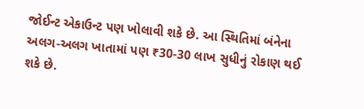જોઈન્ટ એકાઉન્ટ પણ ખોલાવી શકે છે. આ સ્થિતિમાં બંનેના અલગ-અલગ ખાતામાં પણ ₹30-30 લાખ સુધીનું રોકાણ થઈ શકે છે.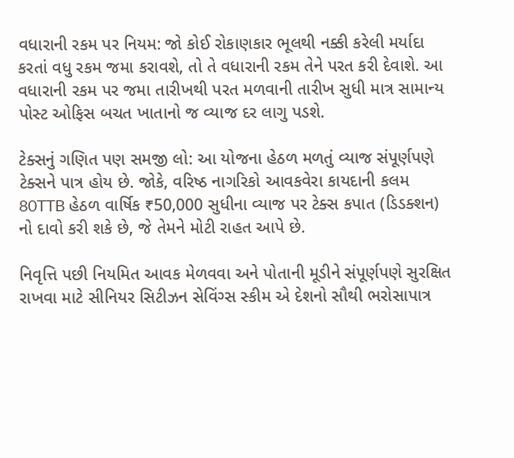વધારાની રકમ પર નિયમ: જો કોઈ રોકાણકાર ભૂલથી નક્કી કરેલી મર્યાદા કરતાં વધુ રકમ જમા કરાવશે, તો તે વધારાની રકમ તેને પરત કરી દેવાશે. આ વધારાની રકમ પર જમા તારીખથી પરત મળવાની તારીખ સુધી માત્ર સામાન્ય પોસ્ટ ઓફિસ બચત ખાતાનો જ વ્યાજ દર લાગુ પડશે.

ટેક્સનું ગણિત પણ સમજી લો: આ યોજના હેઠળ મળતું વ્યાજ સંપૂર્ણપણે ટેક્સને પાત્ર હોય છે. જોકે, વરિષ્ઠ નાગરિકો આવકવેરા કાયદાની કલમ 80TTB હેઠળ વાર્ષિક ₹50,000 સુધીના વ્યાજ પર ટેક્સ કપાત (ડિડક્શન) નો દાવો કરી શકે છે, જે તેમને મોટી રાહત આપે છે.

નિવૃત્તિ પછી નિયમિત આવક મેળવવા અને પોતાની મૂડીને સંપૂર્ણપણે સુરક્ષિત રાખવા માટે સીનિયર સિટીઝન સેવિંગ્સ સ્કીમ એ દેશનો સૌથી ભરોસાપાત્ર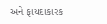અને ફાયદાકારક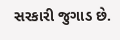સરકારી જુગાડ છે.